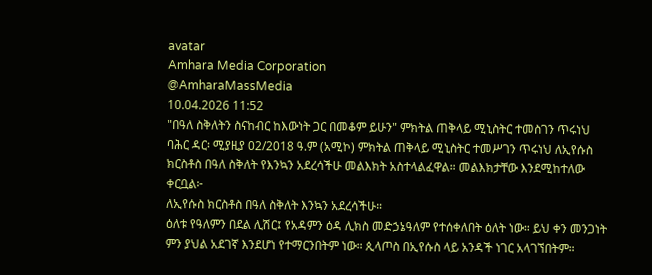avatar
Amhara Media Corporation
@AmharaMassMedia
10.04.2026 11:52
"በዓለ ስቅለትን ስናከብር ከእውነት ጋር በመቆም ይሁን" ምክትል ጠቅላይ ሚኒስትር ተመስገን ጥሩነህ
ባሕር ዳር፡ ሚያዚያ 02/2018 ዓ.ም (አሚኮ) ምክትል ጠቅላይ ሚኒስትር ተመሥገን ጥሩነህ ለኢየሱስ ክርስቶስ በዓለ ስቅለት የእንኳን አደረሳችሁ መልእክት አስተላልፈዋል። መልእክታቸው እንደሚከተለው ቀርቧል፦
ለኢየሱስ ክርስቶስ በዓለ ስቅለት እንኳን አደረሳችሁ።
ዕለቱ የዓለምን በደል ሊሽር፤ የአዳምን ዕዳ ሊክስ መድኃኔዓለም የተሰቀለበት ዕለት ነው። ይህ ቀን መንጋነት ምን ያህል አደገኛ እንደሆነ የተማርንበትም ነው። ጲላጦስ በኢየሱስ ላይ አንዳች ነገር አላገኘበትም።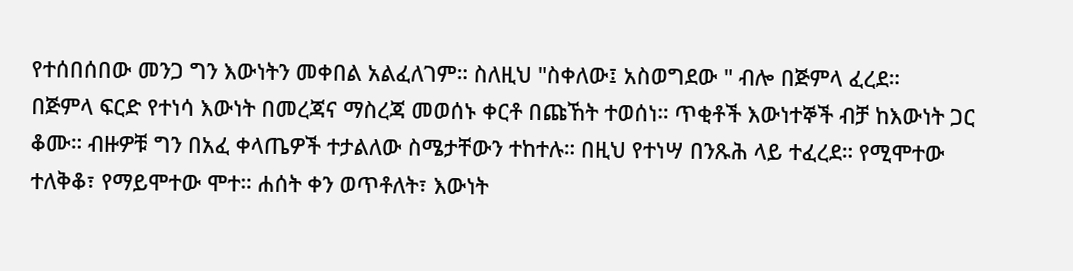የተሰበሰበው መንጋ ግን እውነትን መቀበል አልፈለገም። ስለዚህ "ስቀለው፤ አስወግደው " ብሎ በጅምላ ፈረደ።
በጅምላ ፍርድ የተነሳ እውነት በመረጃና ማስረጃ መወሰኑ ቀርቶ በጩኸት ተወሰነ። ጥቂቶች እውነተኞች ብቻ ከእውነት ጋር ቆሙ። ብዙዎቹ ግን በአፈ ቀላጤዎች ተታልለው ስሜታቸውን ተከተሉ። በዚህ የተነሣ በንጹሕ ላይ ተፈረደ። የሚሞተው ተለቅቆ፣ የማይሞተው ሞተ። ሐሰት ቀን ወጥቶለት፣ እውነት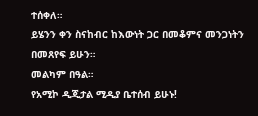ተሰቀለ።
ይሄንን ቀን ስናከብር ከእውነት ጋር በመቆምና መንጋነትን በመጸየፍ ይሁን።
መልካም በዓል።
የአሚኮ ዲጂታል ሚዲያ ቤተሰብ ይሁኑ!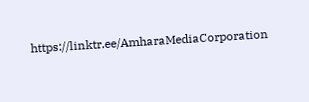https://linktr.ee/AmharaMediaCorporation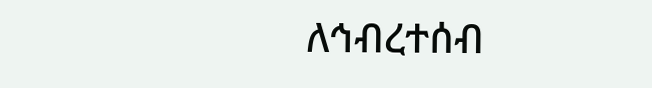ለኅብረተሰብ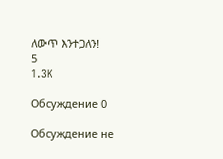ለውጥ እንተጋለን!
5
1.3K

Обсуждение 0

Обсуждение не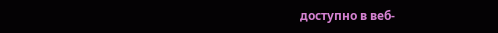доступно в веб-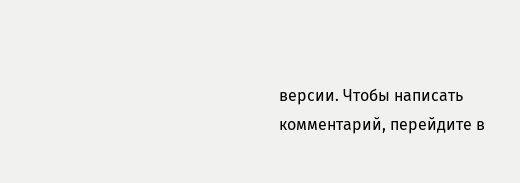версии. Чтобы написать комментарий, перейдите в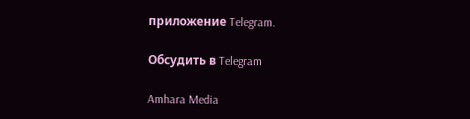приложение Telegram.

Обсудить в Telegram

Amhara Media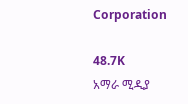Corporation

48.7K
አማራ ሚዲያ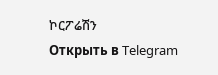ኮርፖሬሽን
Открыть в Telegram